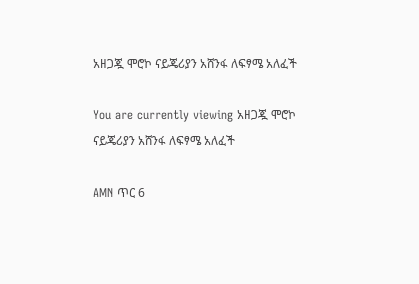አዘጋጇ ሞሮኮ ናይጄሪያን አሸንፋ ለፍፃሜ አለፈች

You are currently viewing አዘጋጇ ሞሮኮ ናይጄሪያን አሸንፋ ለፍፃሜ አለፈች

AMN ጥር 6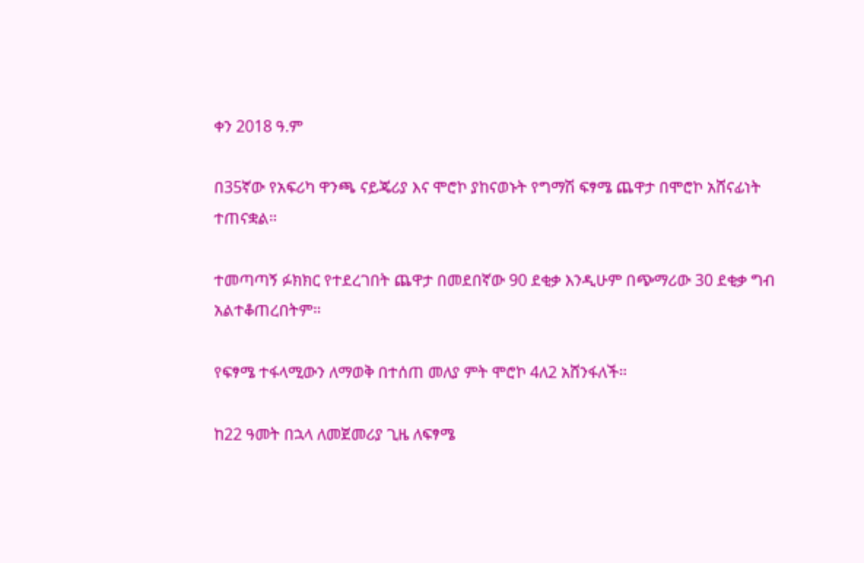ቀን 2018 ዓ.ም

በ35ኛው የአፍሪካ ዋንጫ ናይጄሪያ እና ሞሮኮ ያከናወኑት የግማሽ ፍፃሜ ጨዋታ በሞሮኮ አሸናፊነት ተጠናቋል።

ተመጣጣኝ ፉክክር የተደረገበት ጨዋታ በመደበኛው 90 ደቂቃ እንዲሁም በጭማሪው 30 ደቂቃ ግብ አልተቆጠረበትም።

የፍፃሜ ተፋላሚውን ለማወቅ በተሰጠ መለያ ምት ሞሮኮ 4ለ2 አሸንፋለች።

ከ22 ዓመት በኋላ ለመጀመሪያ ጊዜ ለፍፃሜ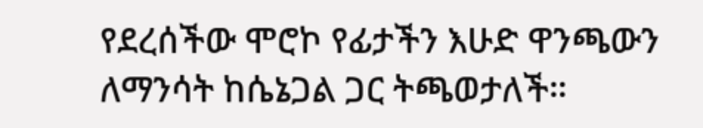የደረሰችው ሞሮኮ የፊታችን እሁድ ዋንጫውን ለማንሳት ከሴኔጋል ጋር ትጫወታለች።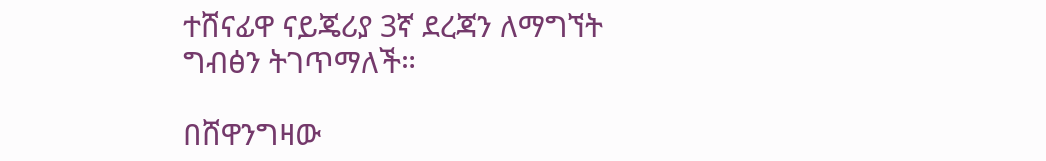ተሸናፊዋ ናይጄሪያ 3ኛ ደረጃን ለማግኘት ግብፅን ትገጥማለች።

በሸዋንግዛው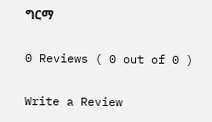ግርማ

0 Reviews ( 0 out of 0 )

Write a Review